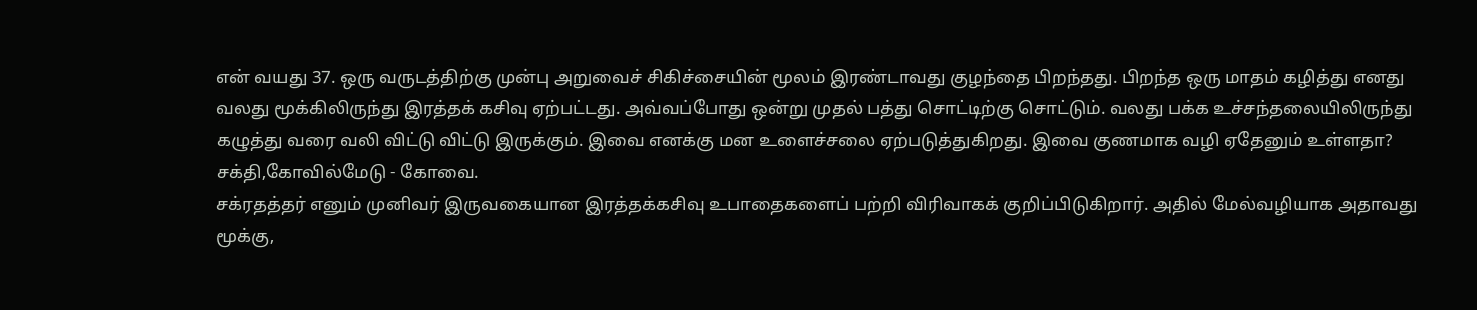என் வயது 37. ஒரு வருடத்திற்கு முன்பு அறுவைச் சிகிச்சையின் மூலம் இரண்டாவது குழந்தை பிறந்தது. பிறந்த ஒரு மாதம் கழித்து எனது வலது மூக்கிலிருந்து இரத்தக் கசிவு ஏற்பட்டது. அவ்வப்போது ஒன்று முதல் பத்து சொட்டிற்கு சொட்டும். வலது பக்க உச்சந்தலையிலிருந்து கழுத்து வரை வலி விட்டு விட்டு இருக்கும். இவை எனக்கு மன உளைச்சலை ஏற்படுத்துகிறது. இவை குணமாக வழி ஏதேனும் உள்ளதா?
சக்தி,கோவில்மேடு - கோவை.
சக்ரதத்தர் எனும் முனிவர் இருவகையான இரத்தக்கசிவு உபாதைகளைப் பற்றி விரிவாகக் குறிப்பிடுகிறார். அதில் மேல்வழியாக அதாவது மூக்கு,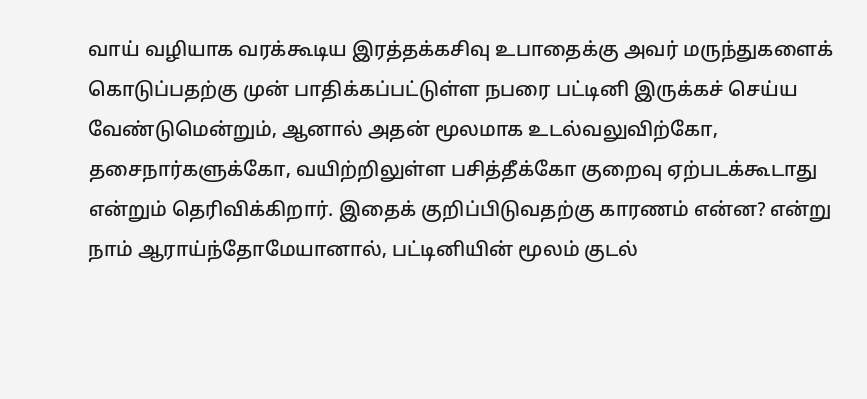வாய் வழியாக வரக்கூடிய இரத்தக்கசிவு உபாதைக்கு அவர் மருந்துகளைக் கொடுப்பதற்கு முன் பாதிக்கப்பட்டுள்ள நபரை பட்டினி இருக்கச் செய்ய வேண்டுமென்றும், ஆனால் அதன் மூலமாக உடல்வலுவிற்கோ, தசைநார்களுக்கோ, வயிற்றிலுள்ள பசித்தீக்கோ குறைவு ஏற்படக்கூடாது என்றும் தெரிவிக்கிறார். இதைக் குறிப்பிடுவதற்கு காரணம் என்ன? என்று நாம் ஆராய்ந்தோமேயானால், பட்டினியின் மூலம் குடல்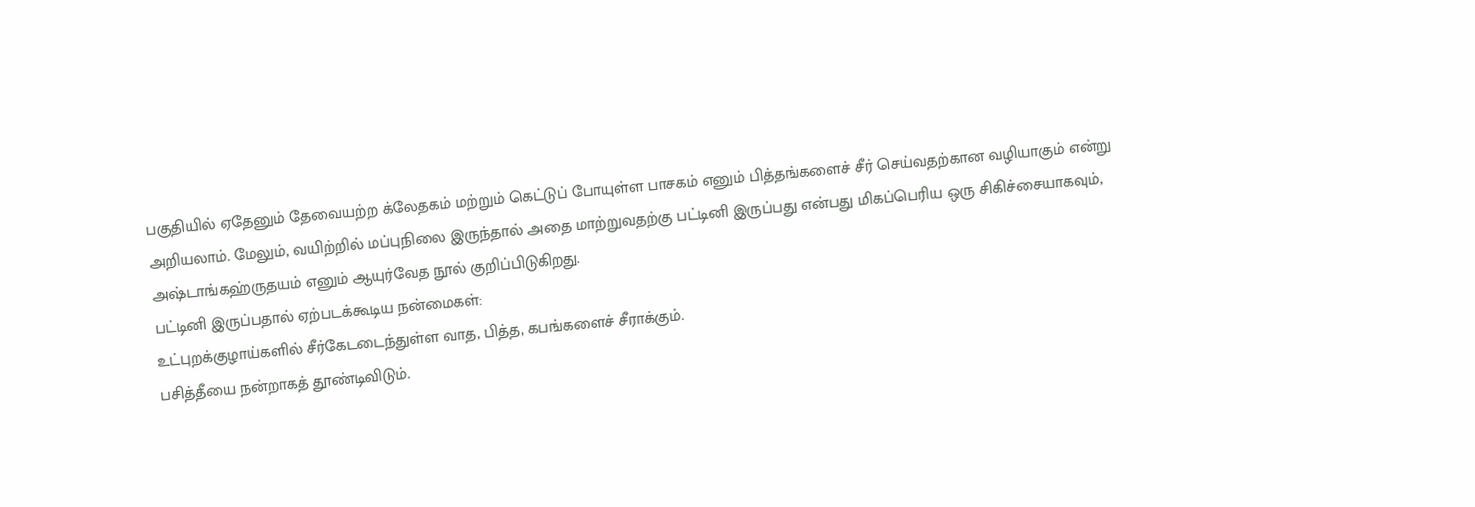பகுதியில் ஏதேனும் தேவையற்ற க்லேதகம் மற்றும் கெட்டுப் போயுள்ள பாசகம் எனும் பித்தங்களைச் சீர் செய்வதற்கான வழியாகும் என்று அறியலாம். மேலும், வயிற்றில் மப்புநிலை இருந்தால் அதை மாற்றுவதற்கு பட்டினி இருப்பது என்பது மிகப்பெரிய ஒரு சிகிச்சையாகவும், அஷ்டாங்கஹ்ருதயம் எனும் ஆயுர்வேத நூல் குறிப்பிடுகிறது.
பட்டினி இருப்பதால் ஏற்படக்கூடிய நன்மைகள்:
உட்புறக்குழாய்களில் சீர்கேடடைந்துள்ள வாத, பித்த, கபங்களைச் சீராக்கும்.
பசித்தீயை நன்றாகத் தூண்டிவிடும்.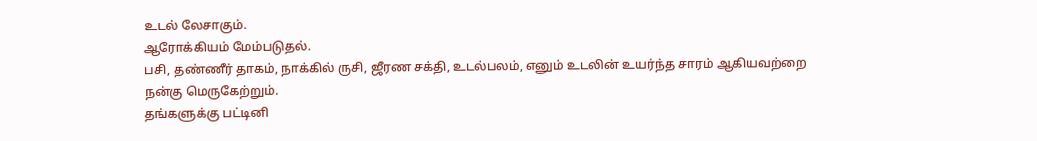உடல் லேசாகும்.
ஆரோக்கியம் மேம்படுதல்.
பசி, தண்ணீர் தாகம், நாக்கில் ருசி, ஜீரண சக்தி, உடல்பலம், எனும் உடலின் உயர்ந்த சாரம் ஆகியவற்றை நன்கு மெருகேற்றும்.
தங்களுக்கு பட்டினி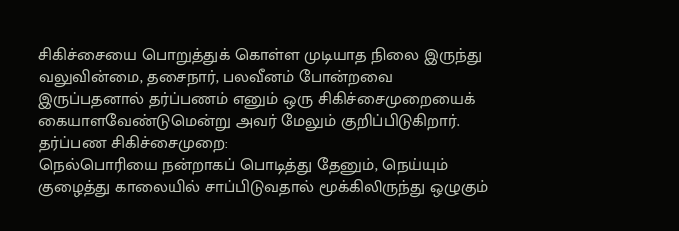சிகிச்சையை பொறுத்துக் கொள்ள முடியாத நிலை இருந்து வலுவின்மை, தசைநார், பலவீனம் போன்றவை இருப்பதனால் தர்ப்பணம் எனும் ஒரு சிகிச்சைமுறையைக் கையாளவேண்டுமென்று அவர் மேலும் குறிப்பிடுகிறார்.
தர்ப்பண சிகிச்சைமுறை:
நெல்பொரியை நன்றாகப் பொடித்து தேனும், நெய்யும் குழைத்து காலையில் சாப்பிடுவதால் மூக்கிலிருந்து ஒழுகும்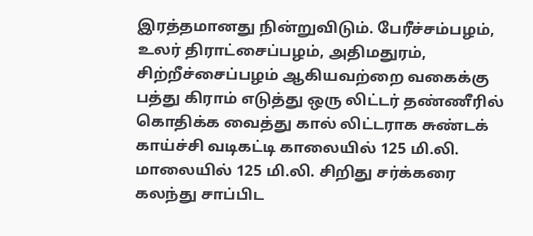இரத்தமானது நின்றுவிடும். பேரீச்சம்பழம், உலர் திராட்சைப்பழம், அதிமதுரம், சிற்றீச்சைப்பழம் ஆகியவற்றை வகைக்கு பத்து கிராம் எடுத்து ஒரு லிட்டர் தண்ணீரில் கொதிக்க வைத்து கால் லிட்டராக சுண்டக் காய்ச்சி வடிகட்டி காலையில் 125 மி.லி. மாலையில் 125 மி.லி. சிறிது சர்க்கரை கலந்து சாப்பிட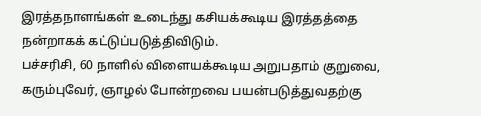இரத்தநாளங்கள் உடைந்து கசியக்கூடிய இரத்தத்தை நன்றாகக் கட்டுப்படுத்திவிடும்.
பச்சரிசி, 60 நாளில் விளையக்கூடிய அறுபதாம் குறுவை, கரும்புவேர், ஞாழல் போன்றவை பயன்படுத்துவதற்கு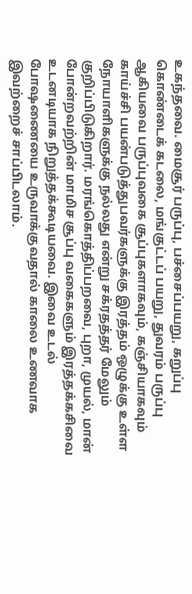உகந்தவை. மைசூர் பருப்பு, பச்சைப்பயறு, கறுப்பு கொண்டைக் கடலை, மங்குட்டப் பயறு, துவரம் பருப்பு ஆகியவை பருப்புவகை சூப்புகளாகவும், கஞ்சியாகவும் காய்ச்சி பயன்படுத்துபவர்களுக்கு இரத்தம் ஒழுக்கு உள்ள நோயாளிகளுக்கு நல்லது என்று சக்ரதத்தர் மேலும் குறிப்பிடுகிறார். மரங்கொத்திப்பறவை, புறா, முயல், மான் போன்றவற்றின் மாமிச சூப்பு வகைகளும் இரத்தக்கசிவை உடனடியாக நிறுத்தக்கூடியவை. இவை உடல் போஷணையை உருவாக்குவதால் காலை உணவாக இவற்றைச் சாப்பிடலாம்.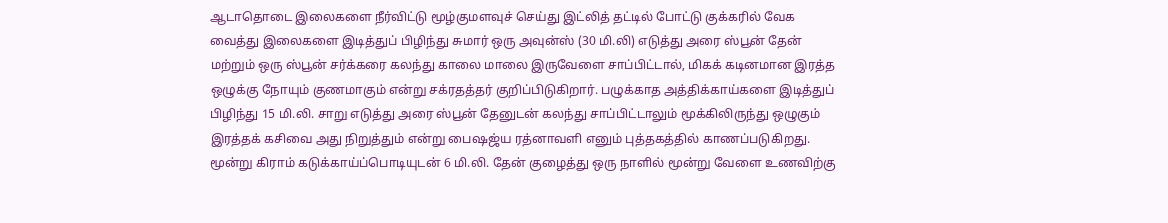ஆடாதொடை இலைகளை நீர்விட்டு மூழ்குமளவுச் செய்து இட்லித் தட்டில் போட்டு குக்கரில் வேக வைத்து இலைகளை இடித்துப் பிழிந்து சுமார் ஒரு அவுன்ஸ் (30 மி.லி) எடுத்து அரை ஸ்பூன் தேன் மற்றும் ஒரு ஸ்பூன் சர்க்கரை கலந்து காலை மாலை இருவேளை சாப்பிட்டால், மிகக் கடினமான இரத்த ஒழுக்கு நோயும் குணமாகும் என்று சக்ரதத்தர் குறிப்பிடுகிறார். பழுக்காத அத்திக்காய்களை இடித்துப் பிழிந்து 15 மி.லி. சாறு எடுத்து அரை ஸ்பூன் தேனுடன் கலந்து சாப்பிட்டாலும் மூக்கிலிருந்து ஒழுகும் இரத்தக் கசிவை அது நிறுத்தும் என்று பைஷஜ்ய ரத்னாவளி எனும் புத்தகத்தில் காணப்படுகிறது.
மூன்று கிராம் கடுக்காய்ப்பொடியுடன் 6 மி.லி. தேன் குழைத்து ஒரு நாளில் மூன்று வேளை உணவிற்கு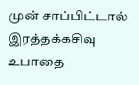முன் சாப்பிட்டால் இரத்தக்கசிவு உபாதை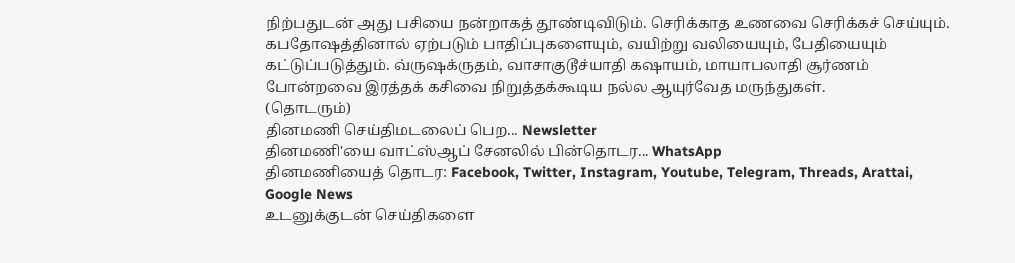நிற்பதுடன் அது பசியை நன்றாகத் தூண்டிவிடும். செரிக்காத உணவை செரிக்கச் செய்யும். கபதோஷத்தினால் ஏற்படும் பாதிப்புகளையும், வயிற்று வலியையும், பேதியையும் கட்டுப்படுத்தும். வ்ருஷக்ருதம், வாசாகுடூச்யாதி கஷாயம், மாயாபலாதி சூர்ணம் போன்றவை இரத்தக் கசிவை நிறுத்தக்கூடிய நல்ல ஆயுர்வேத மருந்துகள்.
(தொடரும்)
தினமணி செய்திமடலைப் பெற... Newsletter
தினமணி'யை வாட்ஸ்ஆப் சேனலில் பின்தொடர... WhatsApp
தினமணியைத் தொடர: Facebook, Twitter, Instagram, Youtube, Telegram, Threads, Arattai, Google News
உடனுக்குடன் செய்திகளை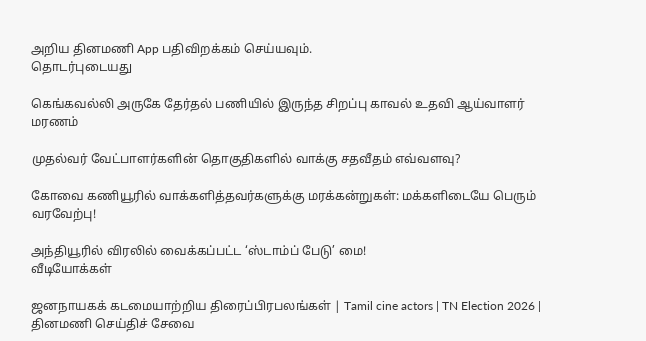அறிய தினமணி App பதிவிறக்கம் செய்யவும்.
தொடர்புடையது

கெங்கவல்லி அருகே தேர்தல் பணியில் இருந்த சிறப்பு காவல் உதவி ஆய்வாளர் மரணம்

முதல்வர் வேட்பாளர்களின் தொகுதிகளில் வாக்கு சதவீதம் எவ்வளவு?

கோவை கணியூரில் வாக்களித்தவர்களுக்கு மரக்கன்றுகள்: மக்களிடையே பெரும் வரவேற்பு!

அந்தியூரில் விரலில் வைக்கப்பட்ட ‘ஸ்டாம்ப் பேடு’ மை!
வீடியோக்கள்

ஜனநாயகக் கடமையாற்றிய திரைப்பிரபலங்கள் | Tamil cine actors | TN Election 2026 |
தினமணி செய்திச் சேவை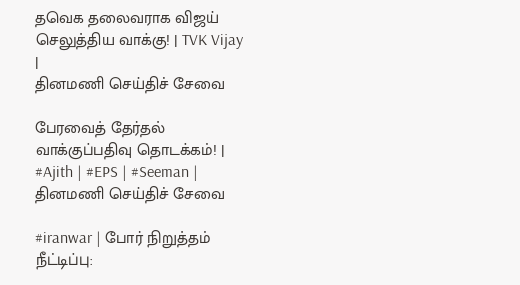தவெக தலைவராக விஜய் செலுத்திய வாக்கு! | TVK Vijay |
தினமணி செய்திச் சேவை

பேரவைத் தேர்தல் வாக்குப்பதிவு தொடக்கம்! | #Ajith | #EPS | #Seeman |
தினமணி செய்திச் சேவை

#iranwar | போர் நிறுத்தம் நீட்டிப்பு: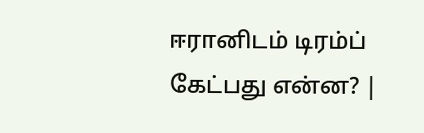ஈரானிடம் டிரம்ப் கேட்பது என்ன? |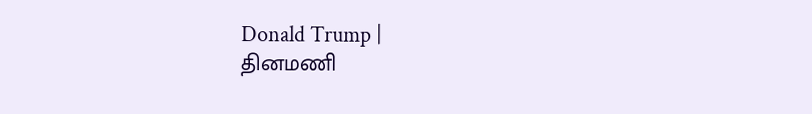Donald Trump |
தினமணி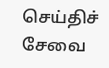செய்திச் சேவை